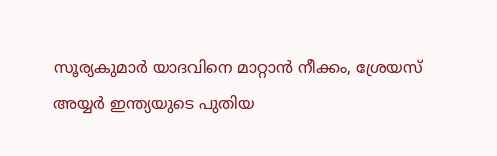സൂര്യകുമാർ യാദവിനെ മാറ്റാൻ നീക്കം, ശ്രേയസ് അയ്യർ ഇന്ത്യയുടെ പുതിയ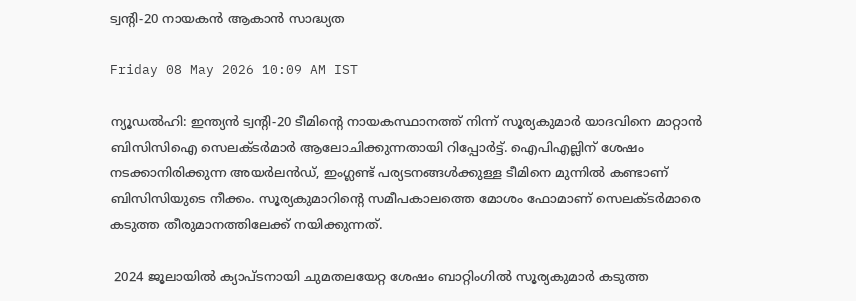ട്വന്റി-20 നായകൻ ആകാൻ സാദ്ധ്യത

Friday 08 May 2026 10:09 AM IST

ന്യൂഡൽഹി: ഇന്ത്യൻ ട്വന്റി-20 ടീമിന്റെ നായകസ്ഥാനത്ത് നിന്ന് സൂര്യകുമാർ യാദവിനെ മാറ്റാൻ ബിസിസിഐ സെലക്ടർമാർ ആലോചിക്കുന്നതായി റിപ്പോർട്ട്. ഐപിഎല്ലിന് ശേഷം നടക്കാനിരിക്കുന്ന അയർലൻഡ്, ഇംഗ്ലണ്ട് പര്യടനങ്ങൾക്കുള്ള ടീമിനെ മുന്നിൽ കണ്ടാണ് ബിസിസിയുടെ നീക്കം. സൂര്യകുമാറിന്റെ സമീപകാലത്തെ മോശം ഫോമാണ് സെലക്ടർമാരെ കടുത്ത തീരുമാനത്തിലേക്ക് നയിക്കുന്നത്.

 2024 ജൂലായിൽ ക്യാപ്ടനായി ചുമതലയേറ്റ ശേഷം ബാറ്റിംഗിൽ സൂര്യകുമാർ കടുത്ത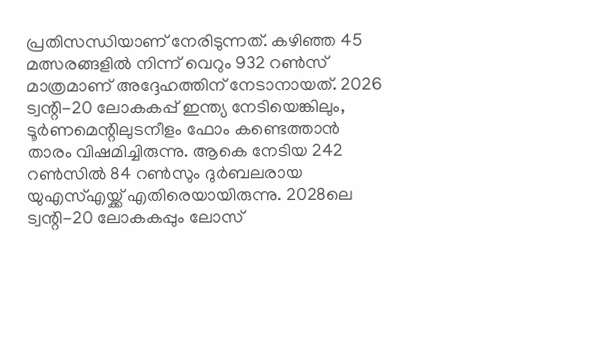പ്രതിസന്ധിയാണ് നേരിടുന്നത്. കഴിഞ്ഞ 45 മത്സരങ്ങളിൽ നിന്ന് വെറും 932 റൺസ് മാത്രമാണ് അദ്ദേഹത്തിന് നേടാനായത്. 2026 ട്വന്റി-20 ലോകകപ്പ് ഇന്ത്യ നേടിയെങ്കിലും, ടൂർണമെന്റിലുടനീളം ഫോം കണ്ടെത്താൻ താരം വിഷമിച്ചിരുന്നു. ആകെ നേടിയ 242 റൺസിൽ 84 റൺസും ദുർബലരായ യുഎസ്എയ്ക്ക് എതിരെയായിരുന്നു. 2028ലെ ട്വന്റി-20 ലോകകപ്പും ലോസ്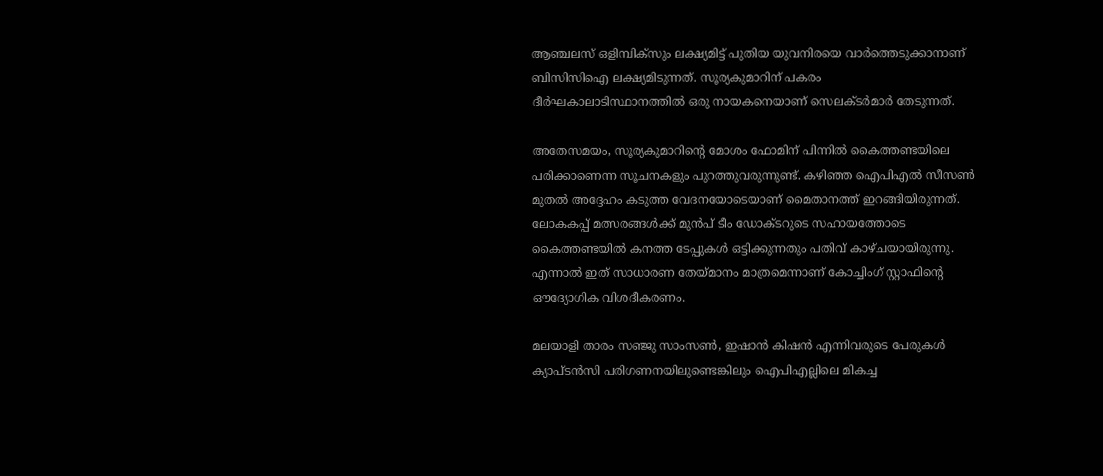ആഞ്ചലസ് ഒളിമ്പിക്സും ലക്ഷ്യമിട്ട് പുതിയ യുവനിരയെ വാർത്തെടുക്കാനാണ് ബിസിസിഐ ലക്ഷ്യമിടുന്നത്. സൂര്യകുമാറിന് പകരം ദീർഘകാലാടിസ്ഥാനത്തിൽ ഒരു നായകനെയാണ് സെലക്ടർമാർ തേടുന്നത്.

അതേസമയം, സൂര്യകുമാറിന്റെ മോശം ഫോമിന് പിന്നിൽ കൈത്തണ്ടയിലെ പരിക്കാണെന്ന സൂചനകളും പുറത്തുവരുന്നുണ്ട്. കഴിഞ്ഞ ഐപിഎൽ സീസൺ മുതൽ അദ്ദേഹം കടുത്ത വേദനയോടെയാണ് മൈതാനത്ത് ഇറങ്ങിയിരുന്നത്. ലോകകപ്പ് മത്സരങ്ങൾക്ക് മുൻപ് ടീം ഡോക്ടറുടെ സഹായത്തോടെ കൈത്തണ്ടയിൽ കനത്ത ടേപ്പുകൾ ഒട്ടിക്കുന്നതും പതിവ് കാഴ്ചയായിരുന്നു. എന്നാൽ ഇത് സാധാരണ തേയ്മാനം മാത്രമെന്നാണ് കോച്ചിംഗ് സ്റ്റാഫിന്റെ ഔദ്യോഗിക വിശദീകരണം.

മലയാളി താരം സഞ്ജു സാംസൺ, ഇഷാൻ കിഷൻ എന്നിവരുടെ പേരുകൾ ക്യാപ്‌ടൻസി പരിഗണനയിലുണ്ടെങ്കിലും ഐപിഎല്ലിലെ മികച്ച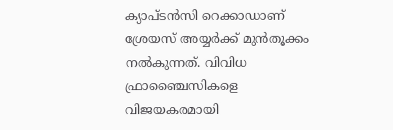ക്യാപ്ടൻസി റെക്കാഡാണ് ശ്രേയസ് അയ്യർക്ക് മുൻതൂക്കം നൽകുന്നത്. വിവിധ ഫ്രാഞ്ചൈസികളെ വിജയകരമായി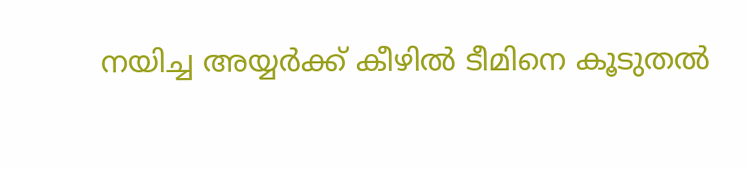നയിച്ച അയ്യർക്ക് കീഴിൽ ടീമിനെ കൂടുതൽ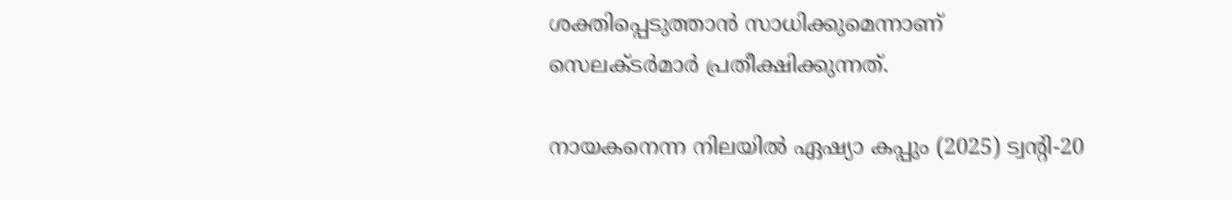ശക്തിപ്പെടുത്താൻ സാധിക്കുമെന്നാണ് സെലക്ടർമാർ പ്രതീക്ഷിക്കുന്നത്.

നായകനെന്ന നിലയിൽ ഏഷ്യാ കപ്പും (2025) ട്വന്റി-20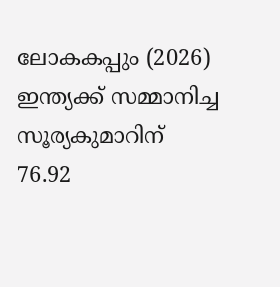ലോകകപ്പും (2026) ഇന്ത്യക്ക് സമ്മാനിച്ച സൂര്യകുമാറിന് 76.92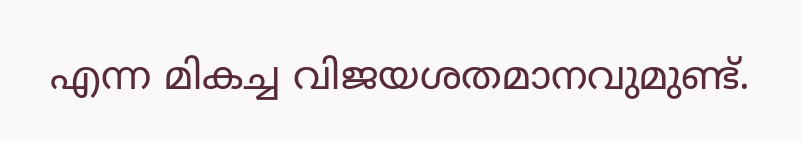എന്ന മികച്ച വിജയശതമാനവുമുണ്ട്.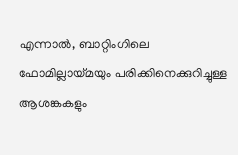എന്നാൽ, ബാറ്റിംഗിലെ ഫോമില്ലായ്മയും പരിക്കിനെക്കുറിച്ചുള്ള ആശങ്കകളും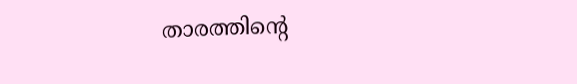താരത്തിന്റെ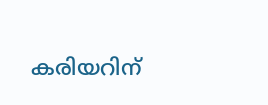കരിയറിന്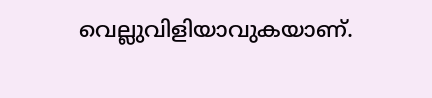വെല്ലുവിളിയാവുകയാണ്.